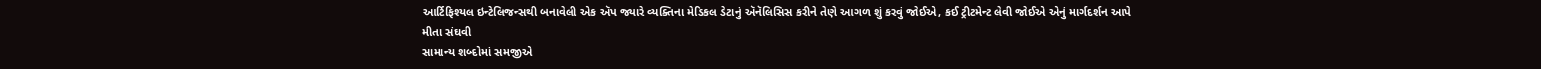આર્ટિફિશ્યલ ઇન્ટેલિજન્સથી બનાવેલી એક ઍપ જ્યારે વ્યક્તિના મેડિકલ ડેટાનું ઍનૅલિસિસ કરીને તેણે આગળ શું કરવું જોઈએ, કઈ ટ્રીટમેન્ટ લેવી જોઈએ એનું માર્ગદર્શન આપે
મીતા સંઘવી
સામાન્ય શબ્દોમાં સમજીએ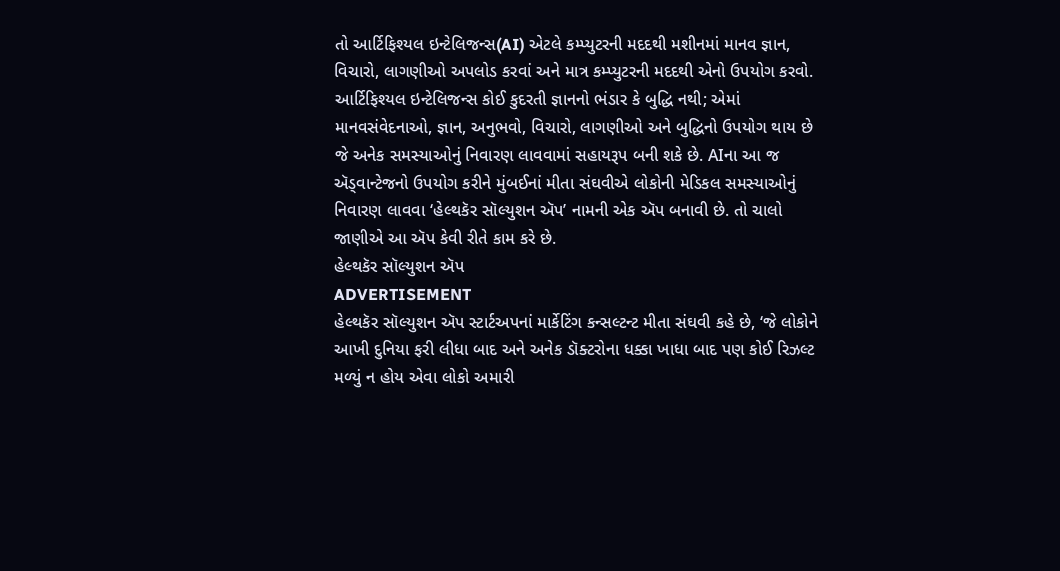તો આર્ટિફિશ્યલ ઇન્ટેલિજન્સ(AI) એટલે કમ્પ્યુટરની મદદથી મશીનમાં માનવ જ્ઞાન, વિચારો, લાગણીઓ અપલોડ કરવાં અને માત્ર કમ્પ્યુટરની મદદથી એનો ઉપયોગ કરવો. આર્ટિફિશ્યલ ઇન્ટેલિજન્સ કોઈ કુદરતી જ્ઞાનનો ભંડાર કે બુદ્ધિ નથી; એમાં માનવસંવેદનાઓ, જ્ઞાન, અનુભવો, વિચારો, લાગણીઓ અને બુદ્ધિનો ઉપયોગ થાય છે જે અનેક સમસ્યાઓનું નિવારણ લાવવામાં સહાયરૂપ બની શકે છે. AIના આ જ ઍડ્વાન્ટેજનો ઉપયોગ કરીને મુંબઈનાં મીતા સંઘવીએ લોકોની મેડિકલ સમસ્યાઓનું નિવારણ લાવવા ‘હેલ્થકૅર સૉલ્યુશન ઍપ’ નામની એક ઍપ બનાવી છે. તો ચાલો જાણીએ આ ઍપ કેવી રીતે કામ કરે છે.
હેલ્થકૅર સૉલ્યુશન ઍપ
ADVERTISEMENT
હેલ્થકૅર સૉલ્યુશન ઍપ સ્ટાર્ટઅપનાં માર્કેટિંગ કન્સલ્ટન્ટ મીતા સંઘવી કહે છે, ‘જે લોકોને આખી દુનિયા ફરી લીધા બાદ અને અનેક ડૉક્ટરોના ધક્કા ખાધા બાદ પણ કોઈ રિઝલ્ટ મળ્યું ન હોય એવા લોકો અમારી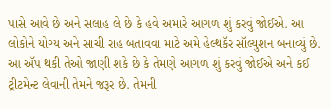પાસે આવે છે અને સલાહ લે છે કે હવે અમારે આગળ શું કરવું જોઈએ. આ લોકોને યોગ્ય અને સાચી રાહ બતાવવા માટે અમે હેલ્થકૅર સૉલ્યુશન બનાવ્યું છે. આ ઍપ થકી તેઓ જાણી શકે છે કે તેમણે આગળ શું કરવું જોઈએ અને કઈ ટ્રીટમેન્ટ લેવાની તેમને જરૂર છે. તેમની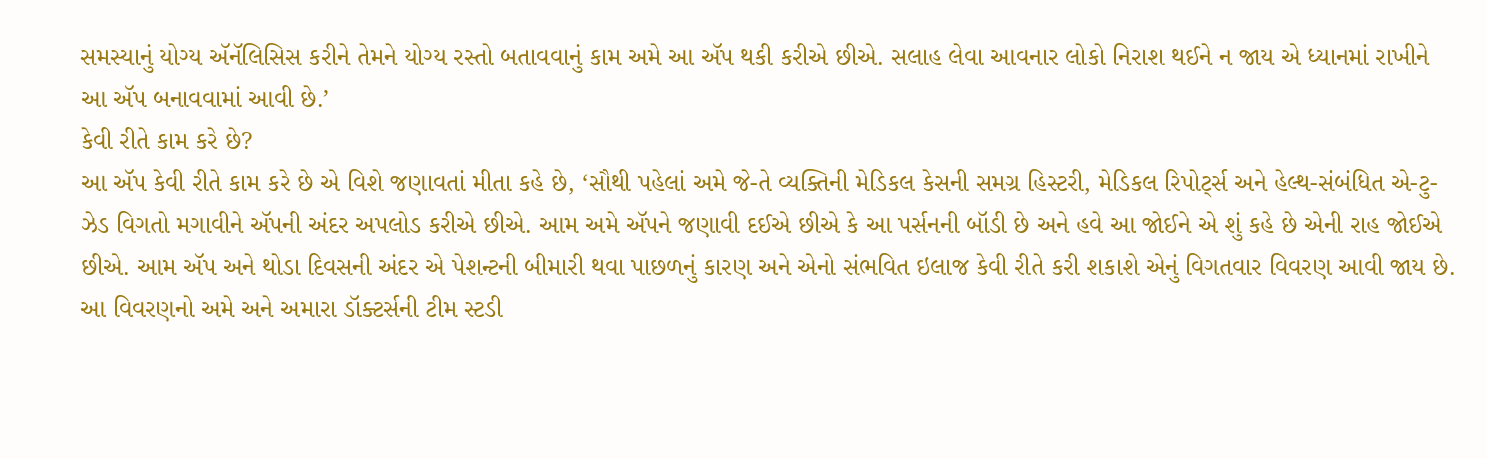સમસ્યાનું યોગ્ય ઍનૅલિસિસ કરીને તેમને યોગ્ય રસ્તો બતાવવાનું કામ અમે આ ઍપ થકી કરીએ છીએ. સલાહ લેવા આવનાર લોકો નિરાશ થઈને ન જાય એ ધ્યાનમાં રાખીને આ ઍપ બનાવવામાં આવી છે.’
કેવી રીતે કામ કરે છે?
આ ઍપ કેવી રીતે કામ કરે છે એ વિશે જણાવતાં મીતા કહે છે, ‘સૌથી પહેલાં અમે જે-તે વ્યક્તિની મેડિકલ કેસની સમગ્ર હિસ્ટરી, મેડિકલ રિપોર્ટ્સ અને હેલ્થ-સંબંધિત એ-ટુ-ઝેડ વિગતો મગાવીને ઍપની અંદર અપલોડ કરીએ છીએ. આમ અમે ઍપને જણાવી દઈએ છીએ કે આ પર્સનની બૉડી છે અને હવે આ જોઈને એ શું કહે છે એની રાહ જોઈએ છીએ. આમ ઍપ અને થોડા દિવસની અંદર એ પેશન્ટની બીમારી થવા પાછળનું કારણ અને એનો સંભવિત ઇલાજ કેવી રીતે કરી શકાશે એનું વિગતવાર વિવરણ આવી જાય છે. આ વિવરણનો અમે અને અમારા ડૉક્ટર્સની ટીમ સ્ટડી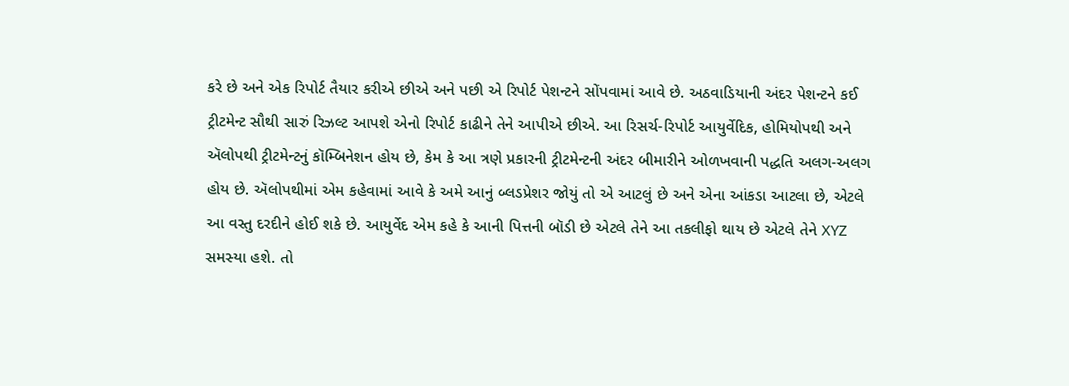કરે છે અને એક રિપોર્ટ તૈયાર કરીએ છીએ અને પછી એ રિપોર્ટ પેશન્ટને સોંપવામાં આવે છે. અઠવાડિયાની અંદર પેશન્ટને કઈ ટ્રીટમેન્ટ સૌથી સારું રિઝલ્ટ આપશે એનો રિપોર્ટ કાઢીને તેને આપીએ છીએ. આ રિસર્ચ-રિપોર્ટ આયુર્વેદિક, હોમિયોપથી અને ઍલોપથી ટ્રીટમેન્ટનું કૉમ્બિનેશન હોય છે, કેમ કે આ ત્રણે પ્રકારની ટ્રીટમેન્ટની અંદર બીમારીને ઓળખવાની પદ્ધતિ અલગ-અલગ હોય છે. ઍલોપથીમાં એમ કહેવામાં આવે કે અમે આનું બ્લડપ્રેશર જોયું તો એ આટલું છે અને એના આંકડા આટલા છે, એટલે આ વસ્તુ દરદીને હોઈ શકે છે. આયુર્વેદ એમ કહે કે આની પિત્તની બૉડી છે એટલે તેને આ તકલીફો થાય છે એટલે તેને XYZ સમસ્યા હશે. તો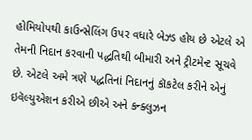હોમિયોપથી કાઉન્સેલિંગ ઉપર વધારે બેઝ્ડ હોય છે એટલે એ તેમની નિદાન કરવાની પદ્ધતિથી બીમારી અને ટ્રીટમેન્ટ સૂચવે છે. એટલે અમે ત્રણે પદ્ધતિનાં નિદાનનું કૉકટેલ કરીને એનું ઇવૅલ્યુએશન કરીએ છીએ અને કન્ક્લુઝન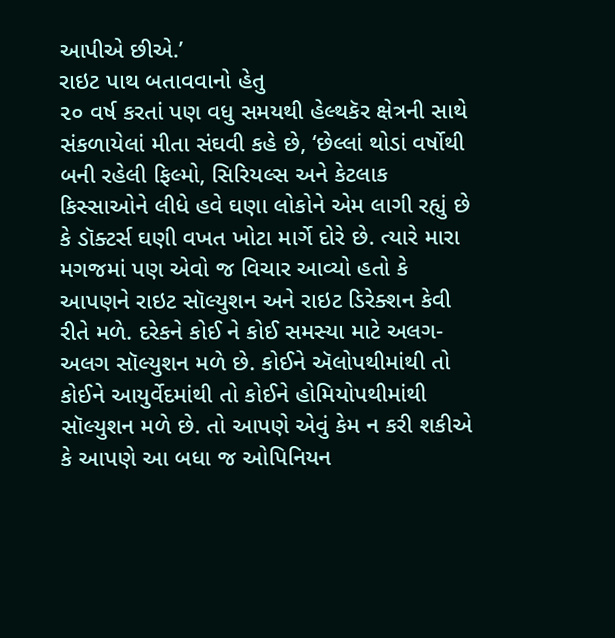આપીએ છીએ.’
રાઇટ પાથ બતાવવાનો હેતુ
૨૦ વર્ષ કરતાં પણ વધુ સમયથી હેલ્થકૅર ક્ષેત્રની સાથે સંકળાયેલાં મીતા સંઘવી કહે છે, ‘છેલ્લાં થોડાં વર્ષોથી બની રહેલી ફિલ્મો, સિરિયલ્સ અને કેટલાક કિસ્સાઓને લીધે હવે ઘણા લોકોને એમ લાગી રહ્યું છે કે ડૉક્ટર્સ ઘણી વખત ખોટા માર્ગે દોરે છે. ત્યારે મારા મગજમાં પણ એવો જ વિચાર આવ્યો હતો કે આપણને રાઇટ સૉલ્યુશન અને રાઇટ ડિરેક્શન કેવી રીતે મળે. દરેકને કોઈ ને કોઈ સમસ્યા માટે અલગ-અલગ સૉલ્યુશન મળે છે. કોઈને ઍલોપથીમાંથી તો કોઈને આયુર્વેદમાંથી તો કોઈને હોમિયોપથીમાંથી સૉલ્યુશન મળે છે. તો આપણે એવું કેમ ન કરી શકીએ કે આપણે આ બધા જ ઓપિનિયન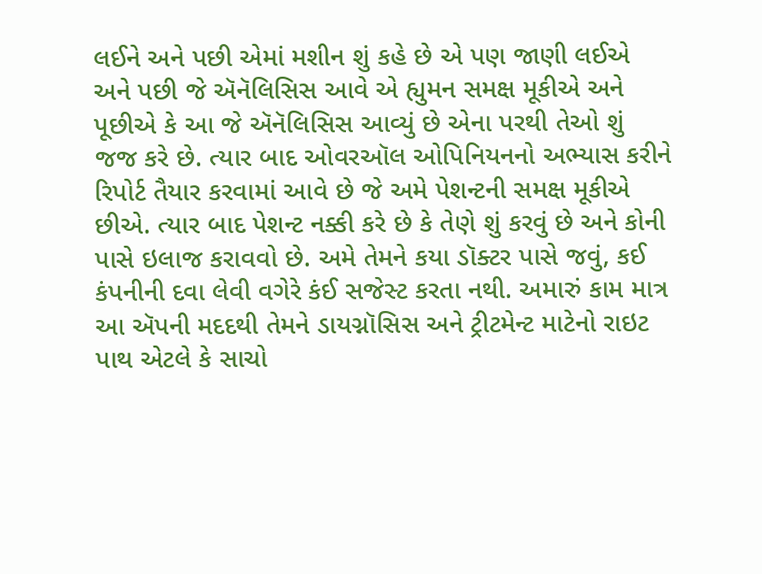લઈને અને પછી એમાં મશીન શું કહે છે એ પણ જાણી લઈએ અને પછી જે ઍનૅલિસિસ આવે એ હ્યુમન સમક્ષ મૂકીએ અને પૂછીએ કે આ જે ઍનૅલિસિસ આવ્યું છે એના પરથી તેઓ શું જજ કરે છે. ત્યાર બાદ ઓવરઑલ ઓપિનિયનનો અભ્યાસ કરીને રિપોર્ટ તૈયાર કરવામાં આવે છે જે અમે પેશન્ટની સમક્ષ મૂકીએ છીએ. ત્યાર બાદ પેશન્ટ નક્કી કરે છે કે તેણે શું કરવું છે અને કોની પાસે ઇલાજ કરાવવો છે. અમે તેમને કયા ડૉક્ટર પાસે જવું, કઈ કંપનીની દવા લેવી વગેરે કંઈ સજેસ્ટ કરતા નથી. અમારું કામ માત્ર આ ઍપની મદદથી તેમને ડાયગ્નૉસિસ અને ટ્રીટમેન્ટ માટેનો રાઇટ પાથ એટલે કે સાચો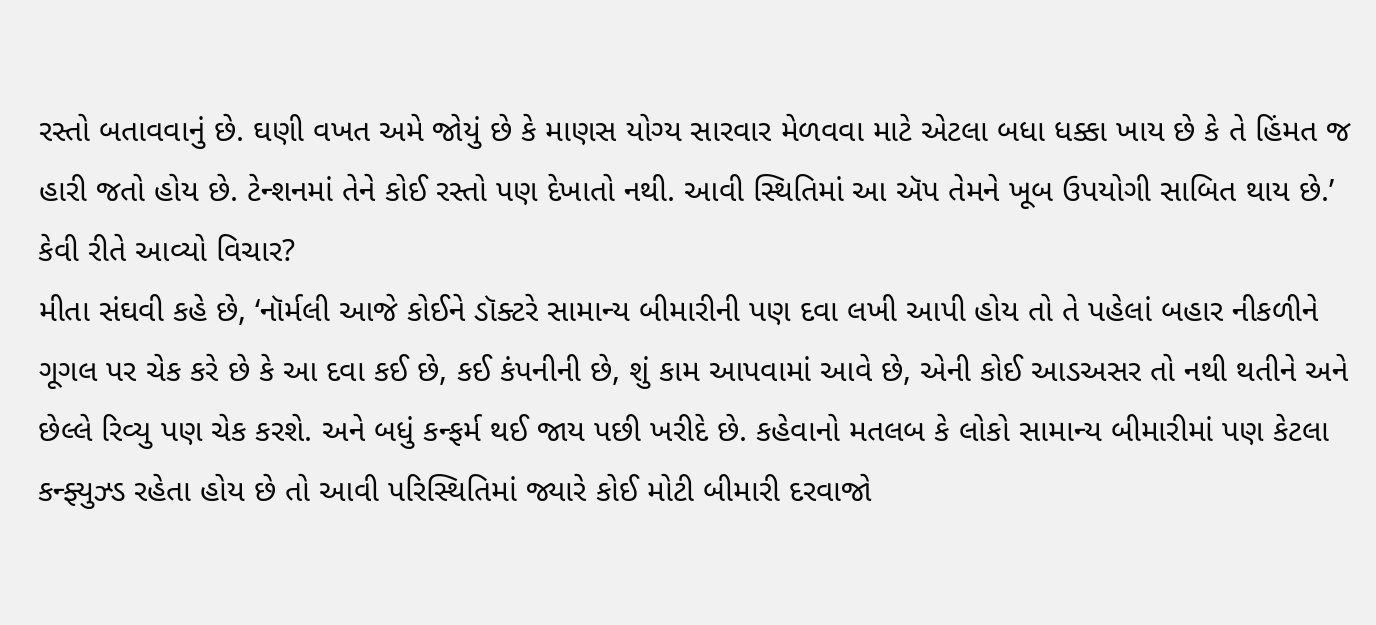રસ્તો બતાવવાનું છે. ઘણી વખત અમે જોયું છે કે માણસ યોગ્ય સારવાર મેળવવા માટે એટલા બધા ધક્કા ખાય છે કે તે હિંમત જ હારી જતો હોય છે. ટેન્શનમાં તેને કોઈ રસ્તો પણ દેખાતો નથી. આવી સ્થિતિમાં આ ઍપ તેમને ખૂબ ઉપયોગી સાબિત થાય છે.’
કેવી રીતે આવ્યો વિચાર?
મીતા સંઘવી કહે છે, ‘નૉર્મલી આજે કોઈને ડૉક્ટરે સામાન્ય બીમારીની પણ દવા લખી આપી હોય તો તે પહેલાં બહાર નીકળીને ગૂગલ પર ચેક કરે છે કે આ દવા કઈ છે, કઈ કંપનીની છે, શું કામ આપવામાં આવે છે, એની કોઈ આડઅસર તો નથી થતીને અને છેલ્લે રિવ્યુ પણ ચેક કરશે. અને બધું કન્ફર્મ થઈ જાય પછી ખરીદે છે. કહેવાનો મતલબ કે લોકો સામાન્ય બીમારીમાં પણ કેટલા કન્ફ્યુઝ્ડ રહેતા હોય છે તો આવી પરિસ્થિતિમાં જ્યારે કોઈ મોટી બીમારી દરવાજો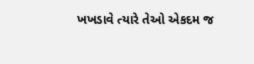ખખડાવે ત્યારે તેઓ એકદમ જ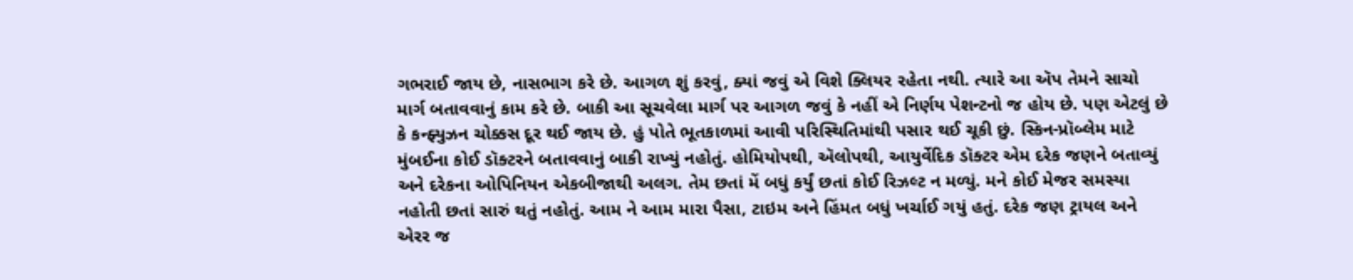ગભરાઈ જાય છે, નાસભાગ કરે છે. આગળ શું કરવું, ક્યાં જવું એ વિશે ક્લિયર રહેતા નથી. ત્યારે આ ઍપ તેમને સાચો માર્ગ બતાવવાનું કામ કરે છે. બાકી આ સૂચવેલા માર્ગ પર આગળ જવું કે નહીં એ નિર્ણય પેશન્ટનો જ હોય છે. પણ એટલું છે કે કન્ફ્યુઝન ચોક્કસ દૂર થઈ જાય છે. હું પોતે ભૂતકાળમાં આવી પરિસ્થિતિમાંથી પસાર થઈ ચૂકી છું. સ્કિન-પ્રૉબ્લેમ માટે મુંબઈના કોઈ ડૉક્ટરને બતાવવાનું બાકી રાખ્યું નહોતું. હોમિયોપથી, ઍલોપથી, આયુર્વેદિક ડૉક્ટર એમ દરેક જણને બતાવ્યું અને દરેકના ઓપિનિયન એકબીજાથી અલગ. તેમ છતાં મેં બધું કર્યું છતાં કોઈ રિઝલ્ટ ન મળ્યું. મને કોઈ મેજર સમસ્યા નહોતી છતાં સારું થતું નહોતું. આમ ને આમ મારા પૈસા, ટાઇમ અને હિંમત બધું ખર્ચાઈ ગયું હતું. દરેક જણ ટ્રાયલ અને એરર જ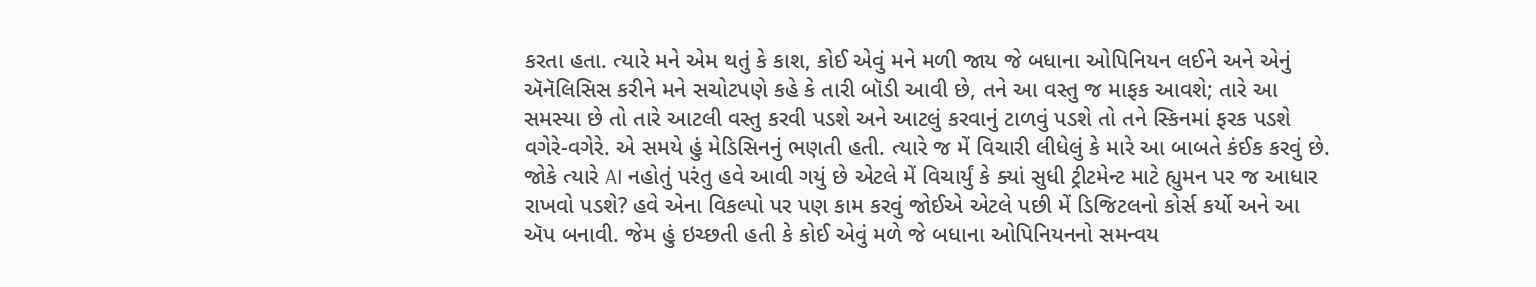કરતા હતા. ત્યારે મને એમ થતું કે કાશ, કોઈ એવું મને મળી જાય જે બધાના ઓપિનિયન લઈને અને એનું ઍનૅલિસિસ કરીને મને સચોટપણે કહે કે તારી બૉડી આવી છે, તને આ વસ્તુ જ માફક આવશે; તારે આ સમસ્યા છે તો તારે આટલી વસ્તુ કરવી પડશે અને આટલું કરવાનું ટાળવું પડશે તો તને સ્કિનમાં ફરક પડશે વગેરે-વગેરે. એ સમયે હું મેડિસિનનું ભણતી હતી. ત્યારે જ મેં વિચારી લીધેલું કે મારે આ બાબતે કંઈક કરવું છે. જોકે ત્યારે AI નહોતું પરંતુ હવે આવી ગયું છે એટલે મેં વિચાર્યું કે ક્યાં સુધી ટ્રીટમેન્ટ માટે હ્યુમન પર જ આધાર રાખવો પડશે? હવે એના વિકલ્પો પર પણ કામ કરવું જોઈએ એટલે પછી મેં ડિજિટલનો કોર્સ કર્યો અને આ ઍપ બનાવી. જેમ હું ઇચ્છતી હતી કે કોઈ એવું મળે જે બધાના ઓપિનિયનનો સમન્વય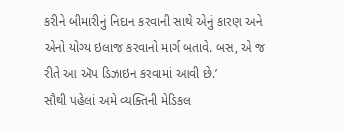કરીને બીમારીનું નિદાન કરવાની સાથે એનું કારણ અને એનો યોગ્ય ઇલાજ કરવાનો માર્ગ બતાવે. બસ, એ જ રીતે આ ઍપ ડિઝાઇન કરવામાં આવી છે.’
સૌથી પહેલાં અમે વ્યક્તિની મેડિકલ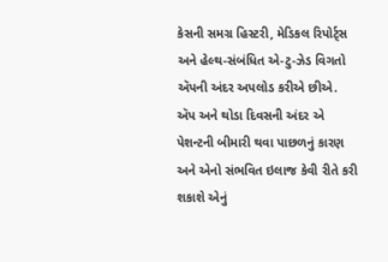કેસની સમગ્ર હિસ્ટરી, મેડિકલ રિપોર્ટ્સ અને હેલ્થ-સંબંધિત એ-ટુ-ઝેડ વિગતો ઍપની અંદર અપલોડ કરીએ છીએ. ઍપ અને થોડા દિવસની અંદર એ પેશન્ટની બીમારી થવા પાછળનું કારણ અને એનો સંભવિત ઇલાજ કેવી રીતે કરી શકાશે એનું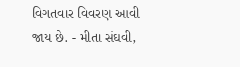વિગતવાર વિવરણ આવી જાય છે. - મીતા સંઘવી,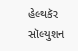હેલ્થકૅર સૉલ્યુશન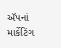ઍપનાં માર્કેટિંગ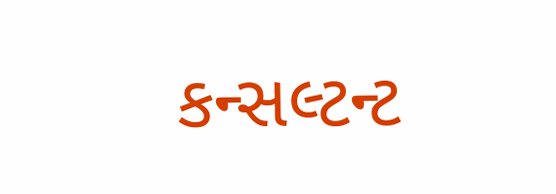કન્સલ્ટન્ટ